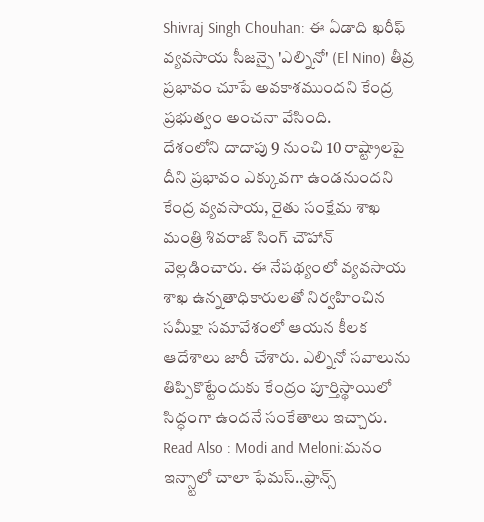Shivraj Singh Chouhan: ఈ ఏడాది ఖరీఫ్ వ్యవసాయ సీజన్పై 'ఎల్నినో' (El Nino) తీవ్ర ప్రభావం చూపే అవకాశముందని కేంద్ర ప్రభుత్వం అంచనా వేసింది.
దేశంలోని దాదాపు 9 నుంచి 10 రాష్ట్రాలపై దీని ప్రభావం ఎక్కువగా ఉండనుందని కేంద్ర వ్యవసాయ, రైతు సంక్షేమ శాఖ మంత్రి శివరాజ్ సింగ్ చౌహాన్ వెల్లడించారు. ఈ నేపథ్యంలో వ్యవసాయ శాఖ ఉన్నతాధికారులతో నిర్వహించిన సమీక్షా సమావేశంలో ఆయన కీలక ఆదేశాలు జారీ చేశారు. ఎల్నినో సవాలును తిప్పికొట్టేందుకు కేంద్రం పూర్తిస్థాయిలో సిద్ధంగా ఉందనే సంకేతాలు ఇచ్చారు.
Read Also : Modi and Meloni:మనం ఇన్స్టాలో చాలా ఫేమస్..ఫ్రాన్స్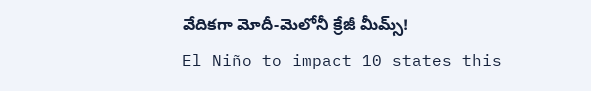వేదికగా మోదీ-మెలోనీ క్రేజీ మీమ్స్!
El Niño to impact 10 states this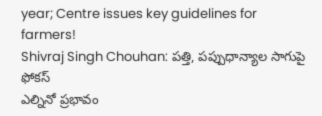year; Centre issues key guidelines for farmers!
Shivraj Singh Chouhan: పత్తి, పప్పుధాన్యాల సాగుపై ఫోకస్
ఎల్నినో ప్రభావం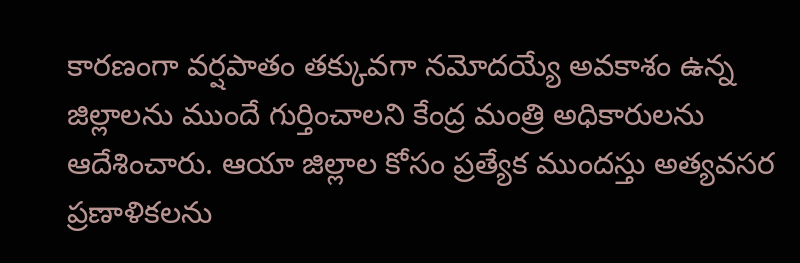కారణంగా వర్షపాతం తక్కువగా నమోదయ్యే అవకాశం ఉన్న జిల్లాలను ముందే గుర్తించాలని కేంద్ర మంత్రి అధికారులను ఆదేశించారు. ఆయా జిల్లాల కోసం ప్రత్యేక ముందస్తు అత్యవసర ప్రణాళికలను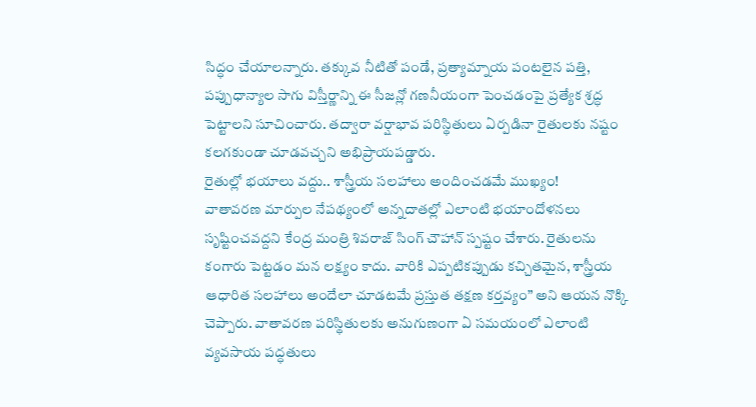సిద్ధం చేయాలన్నారు. తక్కువ నీటితో పండే, ప్రత్యామ్నాయ పంటలైన పత్తి, పప్పుధాన్యాల సాగు విస్తీర్ణాన్ని ఈ సీజన్లో గణనీయంగా పెంచడంపై ప్రత్యేక శ్రద్ధ పెట్టాలని సూచించారు. తద్వారా వర్షాభావ పరిస్థితులు ఏర్పడినా రైతులకు నష్టం కలగకుండా చూడవచ్చని అభిప్రాయపడ్డారు.
రైతుల్లో భయాలు వద్దు.. శాస్త్రీయ సలహాలు అందించడమే ముఖ్యం!
వాతావరణ మార్పుల నేపథ్యంలో అన్నదాతల్లో ఎలాంటి భయాందోళనలు సృష్టించవద్దని కేంద్ర మంత్రి శివరాజ్ సింగ్ చౌహాన్ స్పష్టం చేశారు. రైతులను కంగారు పెట్టడం మన లక్ష్యం కాదు. వారికి ఎప్పటికప్పుడు కచ్చితమైన, శాస్త్రీయ ఆధారిత సలహాలు అందేలా చూడటమే ప్రస్తుత తక్షణ కర్తవ్యం” అని ఆయన నొక్కి చెప్పారు. వాతావరణ పరిస్థితులకు అనుగుణంగా ఏ సమయంలో ఎలాంటి వ్యవసాయ పద్ధతులు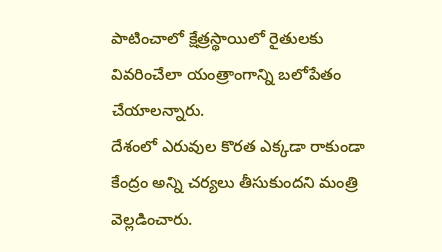పాటించాలో క్షేత్రస్థాయిలో రైతులకు వివరించేలా యంత్రాంగాన్ని బలోపేతం చేయాలన్నారు.
దేశంలో ఎరువుల కొరత ఎక్కడా రాకుండా కేంద్రం అన్ని చర్యలు తీసుకుందని మంత్రి వెల్లడించారు.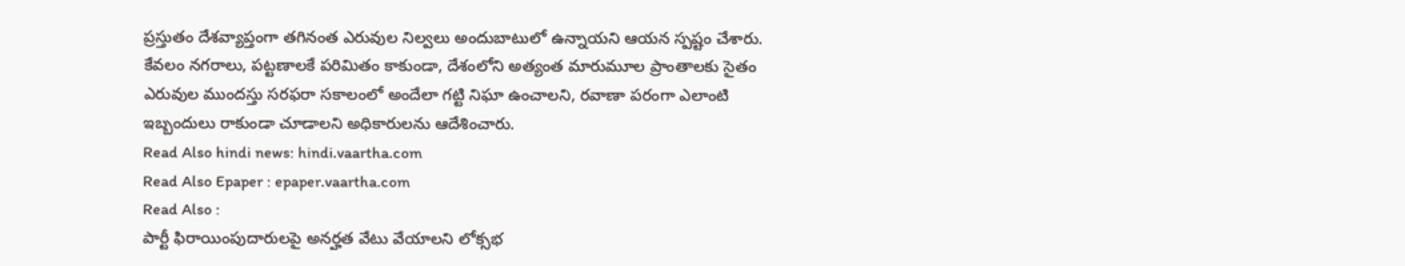ప్రస్తుతం దేశవ్యాప్తంగా తగినంత ఎరువుల నిల్వలు అందుబాటులో ఉన్నాయని ఆయన స్పష్టం చేశారు. కేవలం నగరాలు, పట్టణాలకే పరిమితం కాకుండా, దేశంలోని అత్యంత మారుమూల ప్రాంతాలకు సైతం ఎరువుల ముందస్తు సరఫరా సకాలంలో అందేలా గట్టి నిఘా ఉంచాలని, రవాణా పరంగా ఎలాంటి ఇబ్బందులు రాకుండా చూడాలని అధికారులను ఆదేశించారు.
Read Also hindi news: hindi.vaartha.com
Read Also Epaper : epaper.vaartha.com
Read Also :
పార్టీ ఫిరాయింపుదారులపై అనర్హత వేటు వేయాలని లోక్సభ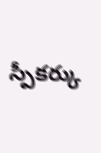స్పీకర్కు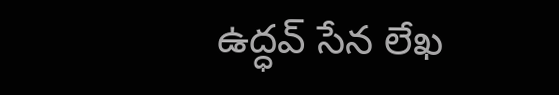ఉద్ధవ్ సేన లేఖ